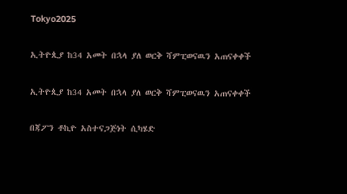Tokyo2025

ኢትዮጲያ ከ34 አመት በኋላ ያለ ወርቅ ሻምፒወናዉን አጠናቀቀች

ኢትዮጲያ ከ34 አመት በኋላ ያለ ወርቅ ሻምፒወናዉን አጠናቀቀች

በጃፖን ቶኪዮ አስተናጋጅነት ሲካሄድ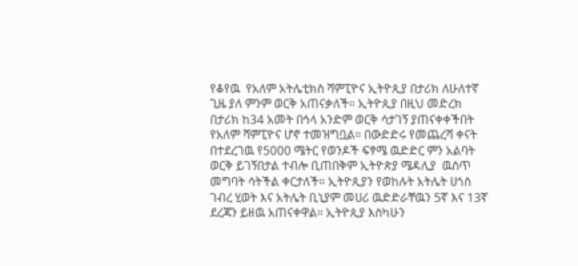የቆየዉ  የአለም አትሌቲክስ ሻምፒዮና ኢትዮጲያ በታሪክ ለሁለተኛ ጊዜ ያለ ምንም ወርቅ አጠናቃለች። ኢትዮጲያ በዚህ መድረክ በታሪክ ከ34 አመት በኅላ አንድም ወርቅ ሳታገኝ ያጠናቀቀችበት የአለም ሻምፒዮና ሆኖ ተመዝግቧል። በውድድሩ የመጨረሻ ቀናት በተደረገዉ የ5000 ሜትር የወንዶች ፍፃሜ ዉድድር ምን አልባት ወርቅ ይገኝበታል ተብሎ ቢጠበቅም ኢትዮጵያ ሜዳሊያ  ዉስጥ መግባት ሳትችል ቀርታለች። ኢትዮጲያን የወከሉት አትሌት ሀጎስ ገብረ ሂወት እና አትሌት ቢኒያም መሀሪ ዉድድራቸዉን 5ኛ እና 13ኛ  ደረጃን ይዘዉ አጠናቀዋል። ኢትዮጲያ እስካሁን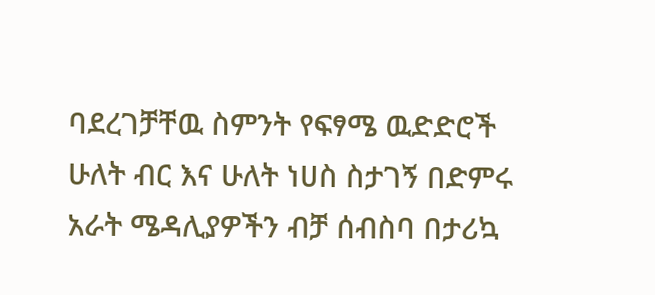ባደረገቻቸዉ ስምንት የፍፃሜ ዉድድሮች ሁለት ብር እና ሁለት ነሀስ ስታገኝ በድምሩ አራት ሜዳሊያዎችን ብቻ ሰብስባ በታሪኳ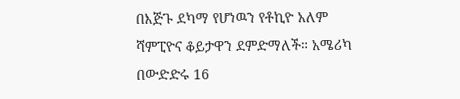በእጅጉ ደካማ የሆነዉን የቶኪዮ አለም ሻምፒዮና ቆይታዋን ደምድማለች። አሜሪካ በውድድሩ 16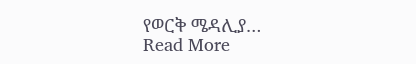የወርቅ ሜዳሊያ…
Read More